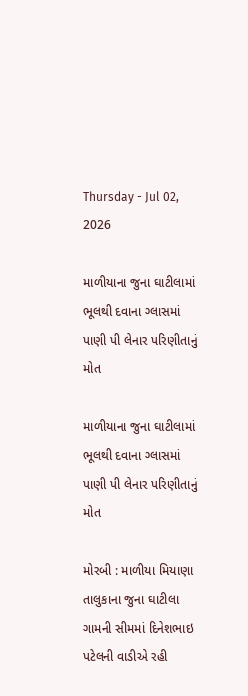Thursday - Jul 02, 2026

માળીયાના જુના ઘાટીલામાં ભૂલથી દવાના ગ્લાસમાં પાણી પી લેનાર પરિણીતાનું મોત

માળીયાના જુના ઘાટીલામાં ભૂલથી દવાના ગ્લાસમાં પાણી પી લેનાર પરિણીતાનું મોત

મોરબી : માળીયા મિયાણા તાલુકાના જુના ઘાટીલા ગામની સીમમાં દિનેશભાઇ પટેલની વાડીએ રહી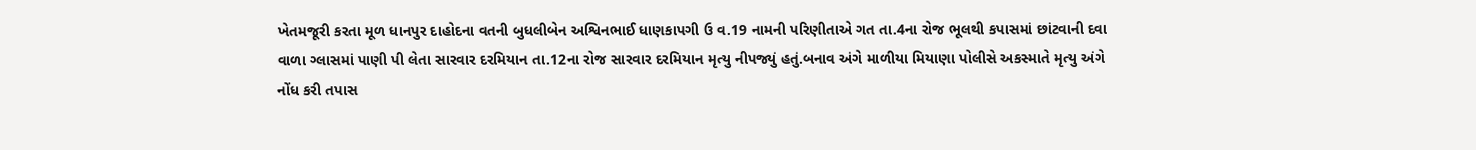ખેતમજૂરી કરતા મૂળ ધાનપુર દાહોદના વતની બુધલીબેન અશ્વિનભાઈ ધાણકાપગી ઉ વ.19 નામની પરિણીતાએ ગત તા.4ના રોજ ભૂલથી કપાસમાં છાંટવાની દવા વાળા ગ્લાસમાં પાણી પી લેતા સારવાર દરમિયાન તા.12ના રોજ સારવાર દરમિયાન મૃત્યુ નીપજ્યું હતું.બનાવ અંગે માળીયા મિયાણા પોલીસે અકસ્માતે મૃત્યુ અંગે નોંધ કરી તપાસ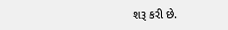શરૂ કરી છે.